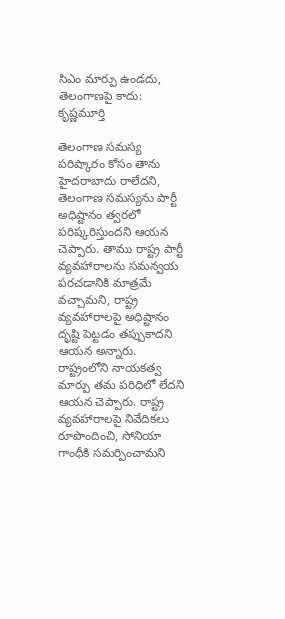సిఎం మార్పు ఉండదు, తెలంగాణపై కాదు: కృష్ణమూర్తి

తెలంగాణ సమస్య పరిష్కారం కోసం తాను హైదరాబాదు రాలేదని, తెలంగాణ సమస్యను పార్టీ అధిష్టానం త్వరలో పరిష్కరిస్తుందని ఆయన చెప్పారు. తాము రాష్ట్ర పార్టీ వ్యవహారాలను సమన్వయ పరచడానికి మాత్రమే వచ్చామని, రాష్ట్ర వ్యవహారాలపై అధిష్టానం దృష్టి పెట్టడం తప్పుకాదని ఆయన అన్నారు. రాష్ట్రంలోని నాయకత్వ మార్పు తమ పరిధిలో లేదని ఆయన చెప్పారు. రాష్ట్ర వ్యవహారాలపై నివేదికలు రూపొందించి, సోనియా గాంధీకి సమర్పించామని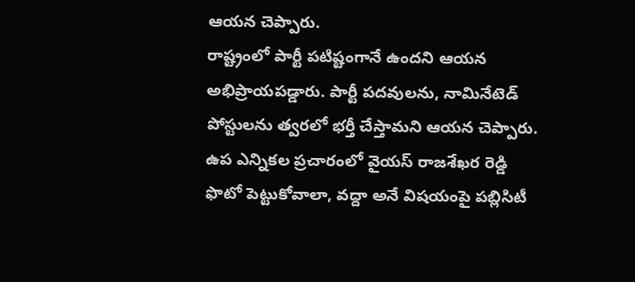ఆయన చెప్పారు.
రాష్ట్రంలో పార్టీ పటిష్టంగానే ఉందని ఆయన అభిప్రాయపడ్డారు. పార్టీ పదవులను, నామినేటెడ్ పోస్టులను త్వరలో భర్తీ చేస్తామని ఆయన చెప్పారు. ఉప ఎన్నికల ప్రచారంలో వైయస్ రాజశేఖర రెడ్డి ఫొటో పెట్టుకోవాలా, వద్దా అనే విషయంపై పబ్లిసిటీ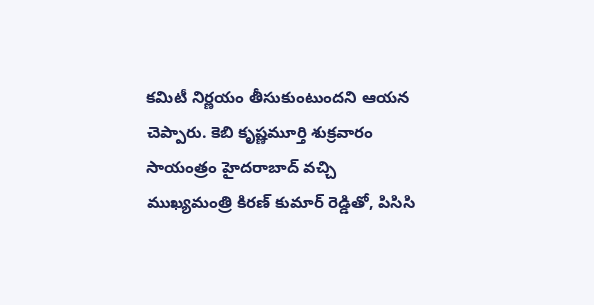కమిటీ నిర్ణయం తీసుకుంటుందని ఆయన చెప్పారు. కెబి కృష్ణమూర్తి శుక్రవారం సాయంత్రం హైదరాబాద్ వచ్చి ముఖ్యమంత్రి కిరణ్ కుమార్ రెడ్డితో, పిసిసి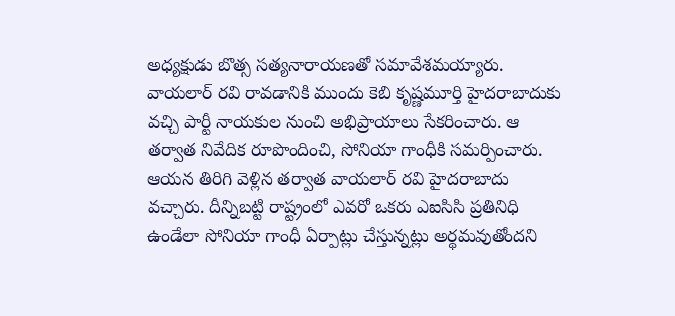అధ్యక్షుడు బొత్స సత్యనారాయణతో సమావేశమయ్యారు.
వాయలార్ రవి రావడానికి ముందు కెబి కృష్ణమూర్తి హైదరాబాదుకు వచ్చి పార్టీ నాయకుల నుంచి అభిప్రాయాలు సేకరించారు. ఆ తర్వాత నివేదిక రూపొందించి, సోనియా గాంధీకి సమర్పించారు. ఆయన తిరిగి వెళ్లిన తర్వాత వాయలార్ రవి హైదరాబాదు వచ్చారు. దీన్నిబట్టి రాష్ట్రంలో ఎవరో ఒకరు ఎఐసిసి ప్రతినిధి ఉండేలా సోనియా గాంధీ ఏర్పాట్లు చేస్తున్నట్లు అర్థమవుతోందని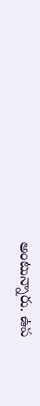అంటున్నారు. ఉప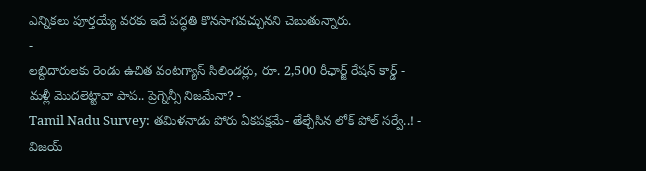ఎన్నికలు పూర్తయ్యే వరకు ఇదే పద్ధతి కొనసాగవచ్చునని చెబుతున్నారు.
-
లబ్దిదారులకు రెండు ఉచిత వంటగ్యాస్ సిలిండర్లు, రూ. 2,500 రీఛార్జ్ రేషన్ కార్డ్ -
మళ్లీ మొదలెట్టావా పాప.. ప్రెగ్నెన్సీ నిజమేనా? -
Tamil Nadu Survey: తమిళనాడు పోరు ఏకపక్షమే- తేల్చేసిన లోక్ పోల్ సర్వే..! -
విజయ్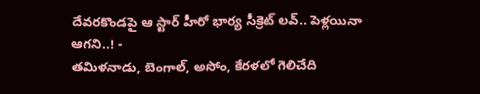దేవరకొండపై ఆ స్టార్ హీరో భార్య సీక్రెట్ లవ్.. పెళ్లయినా ఆగని..! -
తమిళనాడు, బెంగాల్, అసోం, కేరళలో గెలిచేది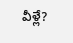వీళ్లే?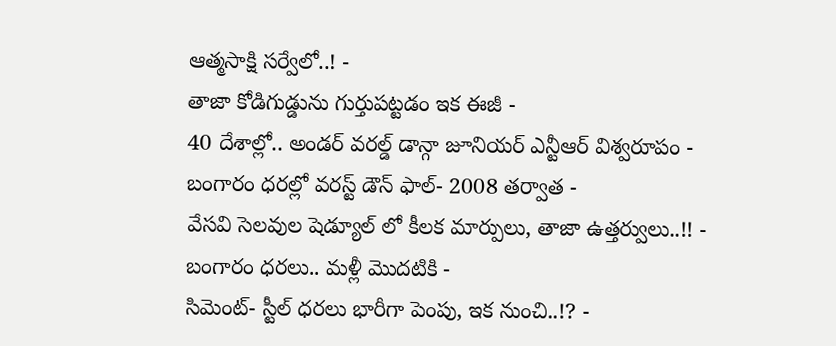ఆత్మసాక్షి సర్వేలో..! -
తాజా కోడిగుడ్డును గుర్తుపట్టడం ఇక ఈజీ -
40 దేశాల్లో.. అండర్ వరల్డ్ డాన్గా జూనియర్ ఎన్టీఆర్ విశ్వరూపం -
బంగారం ధరల్లో వరస్ట్ డౌన్ ఫాల్- 2008 తర్వాత -
వేసవి సెలవుల షెడ్యూల్ లో కీలక మార్పులు, తాజా ఉత్తర్వులు..!! -
బంగారం ధరలు.. మళ్లీ మొదటికి -
సిమెంట్- స్టీల్ ధరలు భారీగా పెంపు, ఇక నుంచి..!? -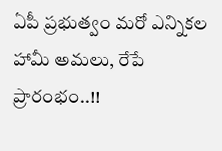ఏపీ ప్రభుత్వం మరో ఎన్నికల హామీ అమలు, రేపే ప్రారంభం..!!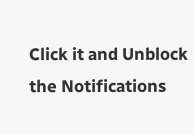Click it and Unblock the Notifications